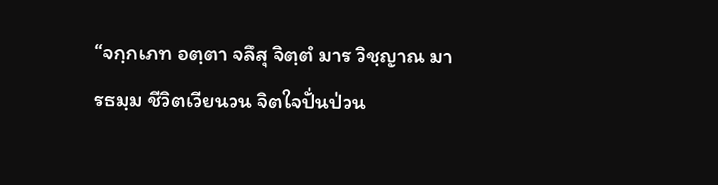“จกฺกเภท อตฺตา จลึสุ จิตฺตํ มาร วิชฺญาณ มารธมฺม ชีวิตเวียนวน จิตใจปั่นป่วน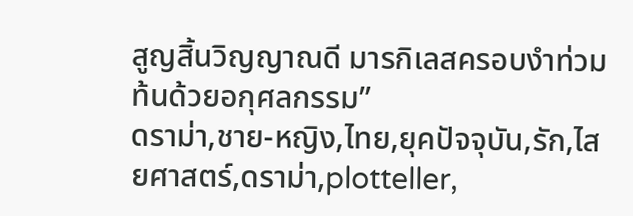สูญสิ้นวิญญาณดี มารกิเลสครอบงำท่วมท้นด้วยอกุศลกรรม”
ดราม่า,ชาย-หญิง,ไทย,ยุคปัจจุบัน,รัก,ไสยศาสตร์,ดราม่า,plotteller,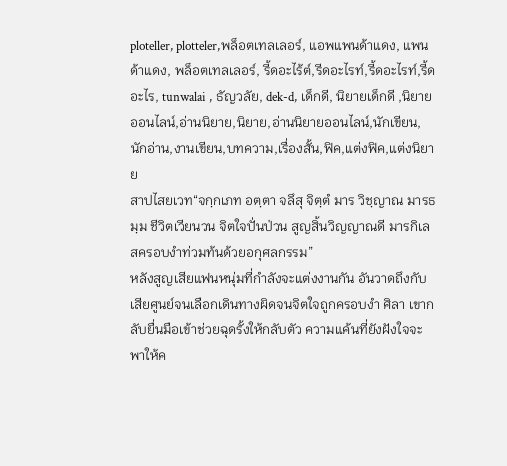ploteller, plotteler,พล็อตเทลเลอร์, แอพแพนด้าแดง, แพนด้าแดง, พล็อตเทลเลอร์, รี้ดอะไร้ต์,รีดอะไรท์,รี้ดอะไรท์,รี้ดอะไร, tunwalai , ธัญวลัย, dek-d, เด็กดี, นิยายเด็กดี ,นิยายออนไลน์,อ่านนิยาย,นิยาย,อ่านนิยายออนไลน์,นักเขียน,นักอ่าน,งานเขียน,บทความ,เรื่องสั้น,ฟิค,แต่งฟิค,แต่งนิยาย
สาปไสยเวท“จกฺกเภท อตฺตา จลึสุ จิตฺตํ มาร วิชฺญาณ มารธมฺม ชีวิตเวียนวน จิตใจปั่นป่วน สูญสิ้นวิญญาณดี มารกิเลสครอบงำท่วมท้นด้วยอกุศลกรรม”
หลังสูญเสียแฟนหนุ่มที่กำลังจะแต่งงานกัน อันวาดถึงกับเสียศูนย์จนเลือกเดินทางผิดจนจิตใจถูกครอบงำ ศิลา เขากลับยื่นมือเข้าช่วยฉุดรั้งให้กลับตัว ความแค้นที่ยังฝังใจจะพาให้ค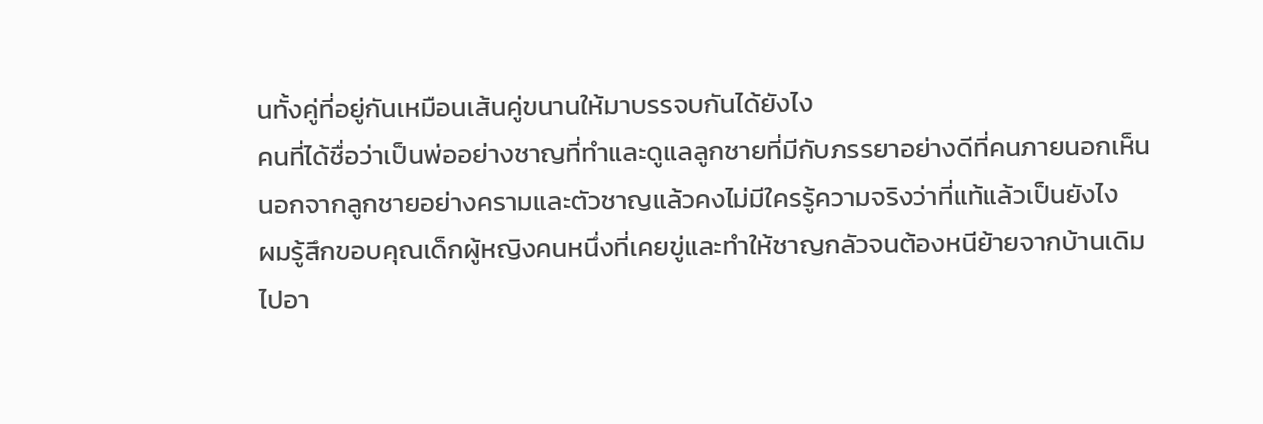นทั้งคู่ที่อยู่กันเหมือนเส้นคู่ขนานให้มาบรรจบกันได้ยังไง
คนที่ได้ชื่อว่าเป็นพ่ออย่างชาญที่ทำและดูแลลูกชายที่มีกับภรรยาอย่างดีที่คนภายนอกเห็น นอกจากลูกชายอย่างครามและตัวชาญแล้วคงไม่มีใครรู้ความจริงว่าที่แท้แล้วเป็นยังไง
ผมรู้สึกขอบคุณเด็กผู้หญิงคนหนึ่งที่เคยขู่และทำให้ชาญกลัวจนต้องหนีย้ายจากบ้านเดิมไปอา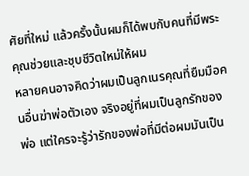ศัยที่ใหม่ แล้วครั้งนั้นผมก็ได้พบกับคนที่มีพระคุณช่วยและชุบชีวิตใหม่ให้ผม
หลายคนอาจคิดว่าผมเป็นลูกเนรคุณที่ยืมมือคนอื่นฆ่าพ่อตัวเอง จริงอยู่ที่ผมเป็นลูกรักของพ่อ แต่ใครจะรู้ว่ารักของพ่อที่มีต่อผมมันเป็น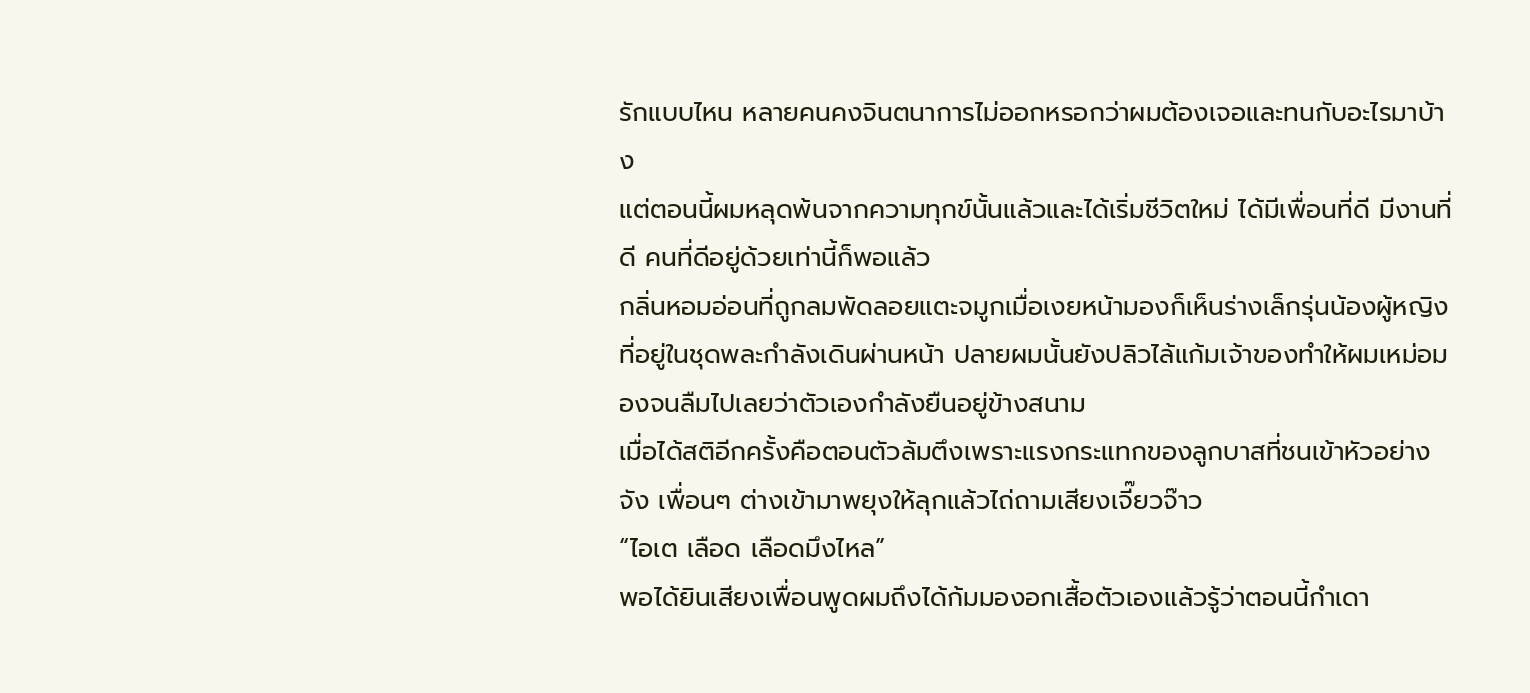รักแบบไหน หลายคนคงจินตนาการไม่ออกหรอกว่าผมต้องเจอและทนกับอะไรมาบ้าง
แต่ตอนนี้ผมหลุดพ้นจากความทุกข์นั้นแล้วและได้เริ่มชีวิตใหม่ ได้มีเพื่อนที่ดี มีงานที่ดี คนที่ดีอยู่ด้วยเท่านี้ก็พอแล้ว
กลิ่นหอมอ่อนที่ถูกลมพัดลอยแตะจมูกเมื่อเงยหน้ามองก็เห็นร่างเล็กรุ่นน้องผู้หญิงที่อยู่ในชุดพละกำลังเดินผ่านหน้า ปลายผมนั้นยังปลิวไล้แก้มเจ้าของทำให้ผมเหม่อมองจนลืมไปเลยว่าตัวเองกำลังยืนอยู่ข้างสนาม
เมื่อได้สติอีกครั้งคือตอนตัวล้มตึงเพราะแรงกระแทกของลูกบาสที่ชนเข้าหัวอย่างจัง เพื่อนๆ ต่างเข้ามาพยุงให้ลุกแล้วไถ่ถามเสียงเจี๊ยวจ๊าว
“ไอเต เลือด เลือดมึงไหล”
พอได้ยินเสียงเพื่อนพูดผมถึงได้ก้มมองอกเสื้อตัวเองแล้วรู้ว่าตอนนี้กำเดา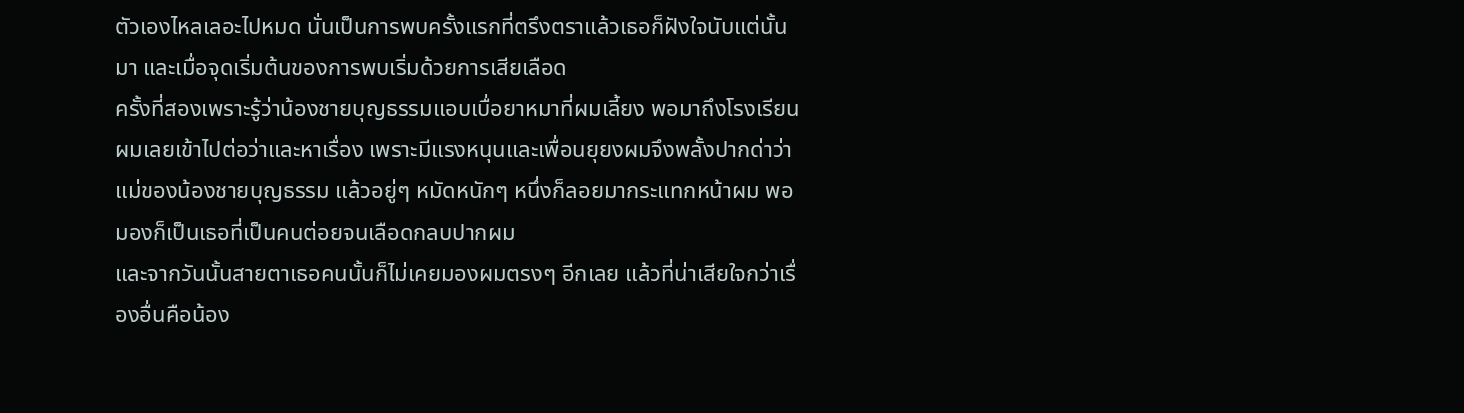ตัวเองไหลเลอะไปหมด นั่นเป็นการพบครั้งแรกที่ตรึงตราแล้วเธอก็ฝังใจนับแต่นั้นมา และเมื่อจุดเริ่มต้นของการพบเริ่มด้วยการเสียเลือด
ครั้งที่สองเพราะรู้ว่าน้องชายบุญธรรมแอบเบื่อยาหมาที่ผมเลี้ยง พอมาถึงโรงเรียนผมเลยเข้าไปต่อว่าและหาเรื่อง เพราะมีแรงหนุนและเพื่อนยุยงผมจึงพลั้งปากด่าว่าแม่ของน้องชายบุญธรรม แล้วอยู่ๆ หมัดหนักๆ หนึ่งก็ลอยมากระแทกหน้าผม พอมองก็เป็นเธอที่เป็นคนต่อยจนเลือดกลบปากผม
และจากวันนั้นสายตาเธอคนนั้นก็ไม่เคยมองผมตรงๆ อีกเลย แล้วที่น่าเสียใจกว่าเรื่องอื่นคือน้อง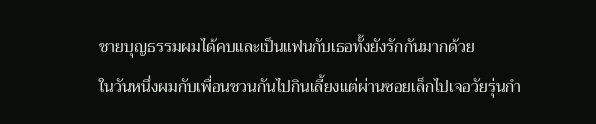ชายบุญธรรมผมได้คบและเป็นแฟนกับเธอทั้งยังรักกันมากด้วย
ในวันหนึ่งผมกับเพื่อนชวนกันไปกินเลี้ยงแต่ผ่านซอยเล็กไปเจอวัยรุ่นกำ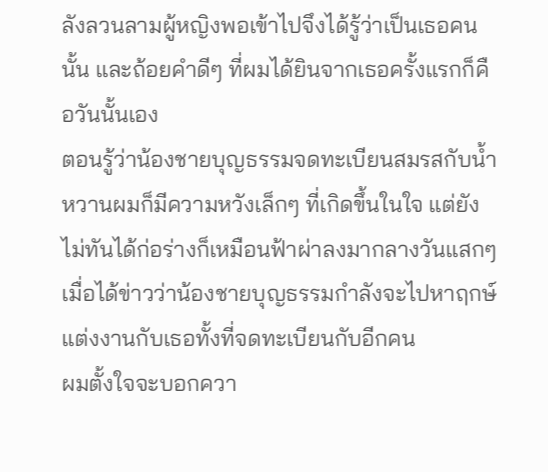ลังลวนลามผู้หญิงพอเข้าไปจึงได้รู้ว่าเป็นเธอคนนั้น และถ้อยคำดีๆ ที่ผมได้ยินจากเธอครั้งแรกก็คือวันนั้นเอง
ตอนรู้ว่าน้องชายบุญธรรมจดทะเบียนสมรสกับน้ำหวานผมก็มีความหวังเล็กๆ ที่เกิดขึ้นในใจ แต่ยังไม่ทันได้ก่อร่างก็เหมือนฟ้าผ่าลงมากลางวันแสกๆ เมื่อได้ข่าวว่าน้องชายบุญธรรมกำลังจะไปหาฤกษ์แต่งงานกับเธอทั้งที่จดทะเบียนกับอีกคน
ผมตั้งใจจะบอกควา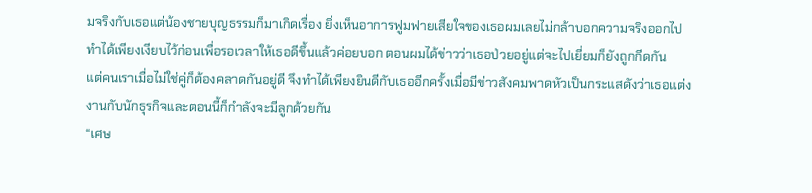มจริงกับเธอแต่น้องชายบุญธรรมก็มาเกิดเรื่อง ยิ่งเห็นอาการฟูมฟายเสียใจของเธอผมเลยไม่กล้าบอกความจริงออกไปทำได้เพียงเงียบไว้ก่อนเพื่อรอเวลาให้เธอดีขึ้นแล้วค่อยบอก ตอนผมได้ข่าวว่าเธอป่วยอยู่แต่จะไปเยี่ยมก็ยังถูกกีดกัน
แต่คนเราเมื่อไม่ใช่คู่ก็ต้องคลาดกันอยู่ดี จึงทำได้เพียงยินดีกับเธออีกครั้งเมื่อมีข่าวสังคมพาดหัวเป็นกระแสดังว่าเธอแต่งงานกับนักธุรกิจและตอนนี้ก็กำลังจะมีลูกด้วยกัน
“เศษ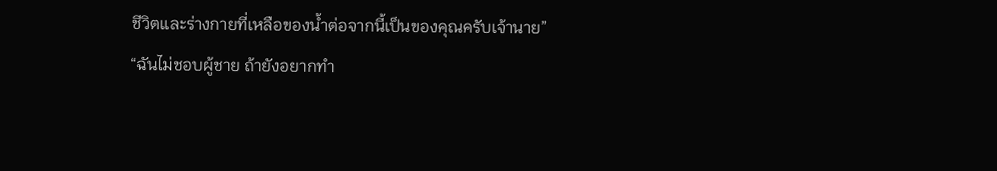ชีวิตและร่างกายที่เหลือของน้ำต่อจากนี้เป็นของคุณครับเจ้านาย”
“ฉันไม่ชอบผู้ชาย ถ้ายังอยากทำ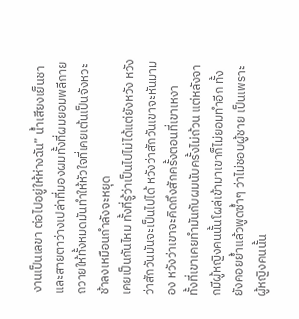งานเป็นเลขา ต่อไปอยู่ให้ห่างฉัน” น้ำเสียงเย็นชาและสายตาว่างเปล่าที่มองผมทั้งที่ผมยอมพลีกายถวายให้ทั้งหมดมันทำให้หัวใจที่เคยเต้นเป็นจังหวะช้าลงเหมือนกำลังจะหยุด
เคยเป็นกันไหม ทั้งที่รู้ว่าเป็นไปไม่ได้แต่ยังหวัง หวังว่าสักวันมันจะเป็นไปได้ หวังว่าสักวันเขาจะหันมามอง หวังว่าเขาจะคิดถึงสักครั้งตอนที่เขาเหงา
ทั้งที่เขาเคยทำมันกับผมนับครั้งไม่ถ้วน แต่หลังจากมีผู้หญิงคนนั้นโผล่เข้ามาเขาก็ไม่ยอมทำอีก ทั้งยังคอยย้ำแล้วพูดซ้ำๆ ว่าไม่ชอบผู้ชาย เป็นเพราะผู้หญิงคนนั้น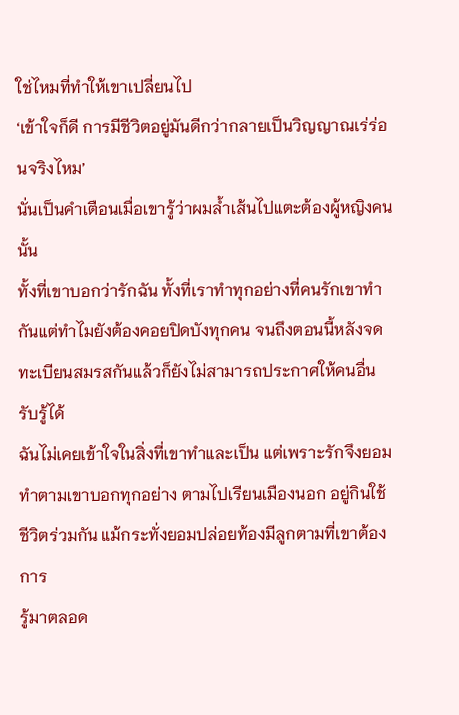ใช่ไหมที่ทำให้เขาเปลี่ยนไป
‘เข้าใจก็ดี การมีชีวิตอยู่มันดีกว่ากลายเป็นวิญญาณเร่ร่อนจริงไหม’
นั่นเป็นคำเตือนเมื่อเขารู้ว่าผมล้ำเส้นไปแตะต้องผู้หญิงคนนั้น
ทั้งที่เขาบอกว่ารักฉัน ทั้งที่เราทำทุกอย่างที่คนรักเขาทำกันแต่ทำไมยังต้องคอยปิดบังทุกคน จนถึงตอนนี้หลังจดทะเบียนสมรสกันแล้วก็ยังไม่สามารถประกาศให้คนอื่นรับรู้ได้
ฉันไม่เคยเข้าใจในสิ่งที่เขาทำและเป็น แต่เพราะรักจึงยอมทำตามเขาบอกทุกอย่าง ตามไปเรียนเมืองนอก อยู่กินใช้ชีวิตร่วมกัน แม้กระทั่งยอมปล่อยท้องมีลูกตามที่เขาต้องการ
รู้มาตลอด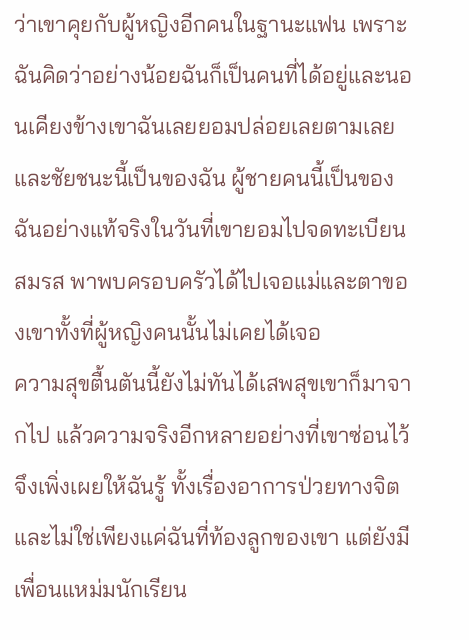ว่าเขาคุยกับผู้หญิงอีกคนในฐานะแฟน เพราะฉันคิดว่าอย่างน้อยฉันก็เป็นคนที่ได้อยู่และนอนเคียงข้างเขาฉันเลยยอมปล่อยเลยตามเลย
และชัยชนะนี้เป็นของฉัน ผู้ชายคนนี้เป็นของฉันอย่างแท้จริงในวันที่เขายอมไปจดทะเบียนสมรส พาพบครอบครัวได้ไปเจอแม่และตาของเขาทั้งที่ผู้หญิงคนนั้นไม่เคยได้เจอ
ความสุขตื้นตันนี้ยังไม่ทันได้เสพสุขเขาก็มาจากไป แล้วความจริงอีกหลายอย่างที่เขาซ่อนไว้จึงเพิ่งเผยให้ฉันรู้ ทั้งเรื่องอาการป่วยทางจิต และไม่ใช่เพียงแค่ฉันที่ท้องลูกของเขา แต่ยังมีเพื่อนแหม่มนักเรียน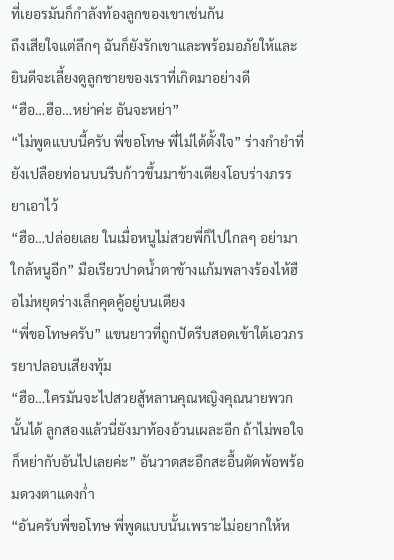ที่เยอรมันก็กำลังท้องลูกของเขาเช่นกัน
ถึงเสียใจแต่ลึกๆ ฉันก็ยังรักเขาและพร้อมอภัยให้และยินดีจะเลี้ยงดูลูกชายของเราที่เกิดมาอย่างดี
“ฮือ…ฮือ…หย่าค่ะ อันจะหย่า”
“ไม่พูดแบบนี้ครับ พี่ขอโทษ พี่ไม่ได้ตั้งใจ” ร่างกำยำที่ยังเปลือยท่อนบนรีบก้าวขึ้นมาข้างเตียงโอบร่างภรรยาเอาไว้
“ฮือ…ปล่อยเลย ในเมื่อหนูไม่สวยพี่ก็ไปไกลๆ อย่ามาใกล้หนูอีก” มือเรียวปาดน้ำตาข้างแก้มพลางร้องไห้ฮือไม่หยุดร่างเล็กคุดคู้อยู่บนเตียง
“พี่ขอโทษครับ” แขนยาวที่ถูกปัดรีบสอดเข้าใต้เอวภรรยาปลอบเสียงทุ้ม
“ฮือ…ใครมันจะไปสวยสู้หลานคุณหญิงคุณนายพวกนั้นได้ ลูกสองแล้วนี่ยังมาท้องอ้วนเผละอีก ถ้าไม่พอใจก็หย่ากับอันไปเลยค่ะ” อันวาดสะอึกสะอื้นตัดพ้อพร้อมดวงตาแดงก่ำ
“อันครับพี่ขอโทษ พี่พูดแบบนั้นเพราะไม่อยากให้ห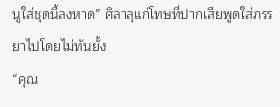นูใส่ชุดนี้ลงหาด” ศิลาลุแก่โทษที่ปากเสียพูดใส่ภรรยาไปโดยไม่ทันยั้ง
“คุณ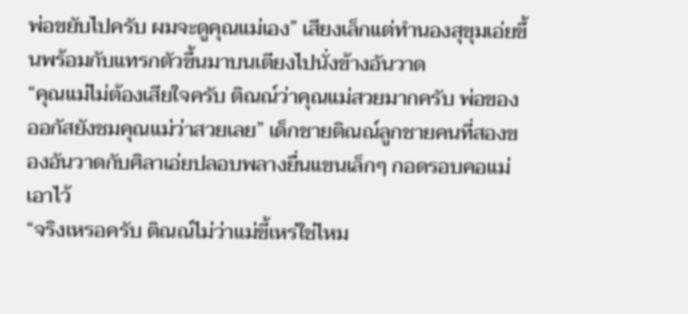พ่อขยับไปครับ ผมจะดูคุณแม่เอง” เสียงเล็กแต่ทำนองสุขุมเอ่ยขึ้นพร้อมกับแทรกตัวขึ้นมาบนเตียงไปนั่งข้างอันวาด
“คุณแม่ไม่ต้องเสียใจครับ ติณณ์ว่าคุณแม่สวยมากครับ พ่อของออกัสยังชมคุณแม่ว่าสวยเลย” เด็กชายติณณ์ลูกชายคนที่สองของอันวาดกับศิลาเอ่ยปลอบพลางยื่นแขนเล็กๆ กอดรอบคอแม่เอาไว้
“จริงเหรอครับ ติณณ์ไม่ว่าแม่ขี้เหร่ใช่ไหม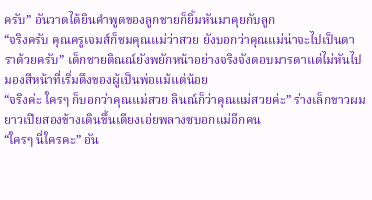ครับ” อันวาดได้ยินคำพูดของลูกชายก็ยิ้มหันมาคุยกับลูก
“จริงครับ คุณครูเจมส์ก็ชมคุณแม่ว่าสวย ยังบอกว่าคุณแม่น่าจะไปเป็นดาราด้วยครับ” เด็กชายติณณ์ยังพยักหน้าอย่างจริงจังตอบมารดาแต่ไม่หันไปมองสีหน้าที่เริ่มตึงของผู้เป็นพ่อแม้แต่น้อย
“จริงค่ะ ใครๆ ก็บอกว่าคุณแม่สวย ลินณ์ก็ว่าคุณแม่สวยค่ะ” ร่างเล็กขาวผมยาวเปียสองข้างเดินขึ้นเตียงเอ่ยพลางซบอกแม่อีกคน
“ใครๆ นี่ใครคะ” อัน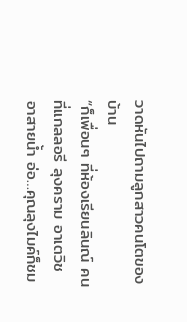วาดหันไปถามลูกสาวคนโตของบ้าน
“ก็เพื่อนๆ ที่ห้องเรียนลินณ์ คนที่แกลลอรี ลุงคราม อาเตวิช อาสายน้ำ อ่อ…คุณลุงไมค์ก็ชม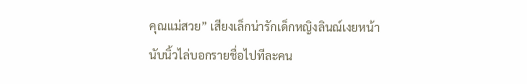คุณแม่สวย” เสียงเล็กน่ารักเด็กหญิงลินณ์เงยหน้านับนิ้วไล่บอกรายชื่อไปทีละคน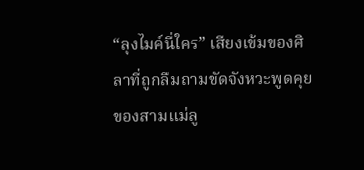“ลุงไมค์นี่ใคร” เสียงเข้มของศิลาที่ถูกลืมถามขัดจังหวะพูดคุยของสามแม่ลู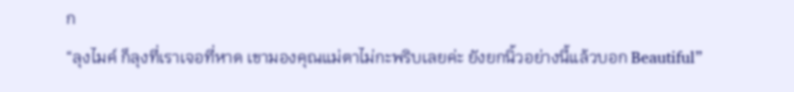ก
“ลุงไมค์ ก็ลุงที่เราเจอที่หาด เขามองคุณแม่ตาไม่กะพริบเลยค่ะ ยังยกนิ้วอย่างนี้แล้วบอก Beautiful”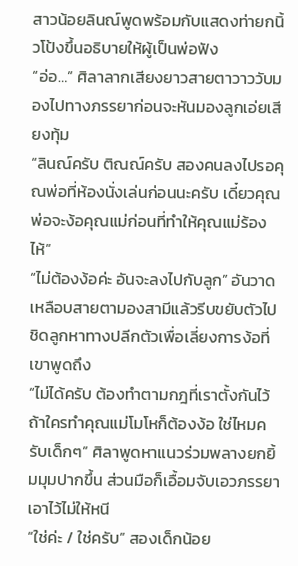สาวน้อยลินณ์พูดพร้อมกับแสดงท่ายกนิ้วโป้งขึ้นอธิบายให้ผู้เป็นพ่อฟัง
“อ่อ…” ศิลาลากเสียงยาวสายตาวาววับมองไปทางภรรยาก่อนจะหันมองลูกเอ่ยเสียงทุ้ม
“ลินณ์ครับ ติณณ์ครับ สองคนลงไปรอคุณพ่อที่ห้องนั่งเล่นก่อนนะครับ เดี๋ยวคุณพ่อจะง้อคุณแม่ก่อนที่ทำให้คุณแม่ร้องไห้”
“ไม่ต้องง้อค่ะ อันจะลงไปกับลูก” อันวาดเหลือบสายตามองสามีแล้วรีบขยับตัวไปชิดลูกหาทางปลีกตัวเพื่อเลี่ยงการง้อที่เขาพูดถึง
“ไม่ได้ครับ ต้องทำตามกฎที่เราตั้งกันไว้ ถ้าใครทำคุณแม่โมโหก็ต้องง้อ ใช่ไหมครับเด็กๆ” ศิลาพูดหาแนวร่วมพลางยกยิ้มมุมปากขึ้น ส่วนมือก็เอื้อมจับเอวภรรยาเอาไว้ไม่ให้หนี
“ใช่ค่ะ / ใช่ครับ” สองเด็กน้อย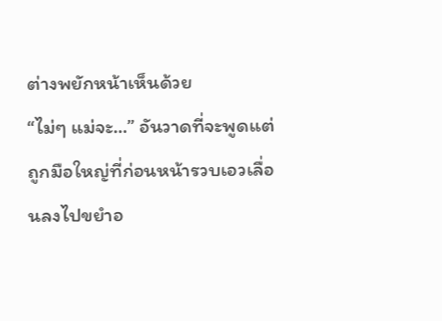ต่างพยักหน้าเห็นด้วย
“ไม่ๆ แม่จะ…” อันวาดที่จะพูดแต่ถูกมือใหญ่ที่ก่อนหน้ารวบเอวเลื่อนลงไปขยำอ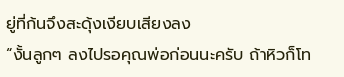ยู่ที่ก้นจึงสะดุ้งเงียบเสียงลง
“งั้นลูกๆ ลงไปรอคุณพ่อก่อนนะครับ ถ้าหิวก็โท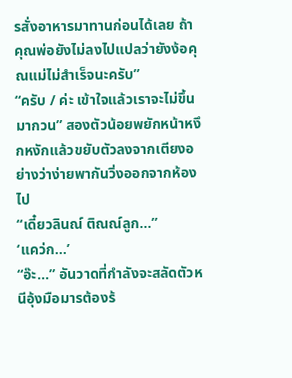รสั่งอาหารมาทานก่อนได้เลย ถ้าคุณพ่อยังไม่ลงไปแปลว่ายังง้อคุณแม่ไม่สำเร็จนะครับ”
“ครับ / ค่ะ เข้าใจแล้วเราจะไม่ขึ้นมากวน” สองตัวน้อยพยักหน้าหงึกหงักแล้วขยับตัวลงจากเตียงอย่างว่าง่ายพากันวิ่งออกจากห้องไป
“เดี๋ยวลินณ์ ติณณ์ลูก…”
‘แคว่ก…’
“อ๊ะ…” อันวาดที่กำลังจะสลัดตัวหนีอุ้งมือมารต้องร้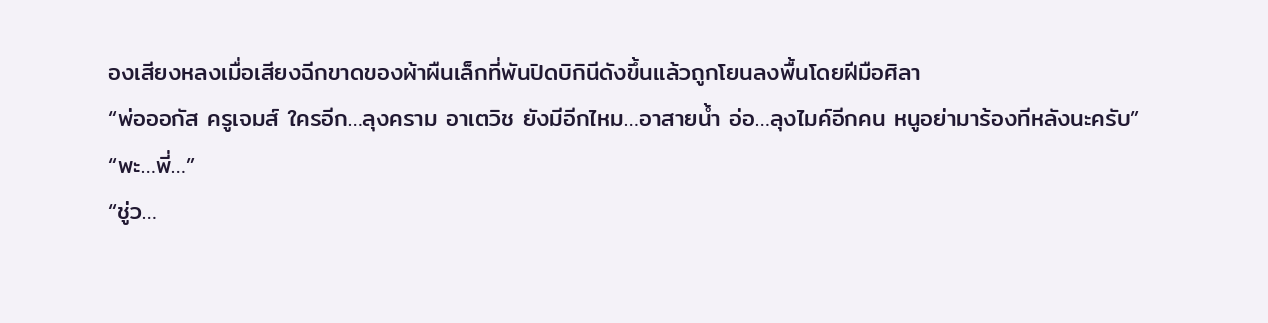องเสียงหลงเมื่อเสียงฉีกขาดของผ้าผืนเล็กที่พันปิดบิกินีดังขึ้นแล้วถูกโยนลงพื้นโดยฝีมือศิลา
“พ่อออกัส ครูเจมส์ ใครอีก…ลุงคราม อาเตวิช ยังมีอีกไหม…อาสายน้ำ อ่อ…ลุงไมค์อีกคน หนูอย่ามาร้องทีหลังนะครับ”
“พะ…พี่…”
“ชู่ว…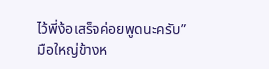ไว้พี่ง้อเสร็จค่อยพูดนะครับ”
มือใหญ่ข้างห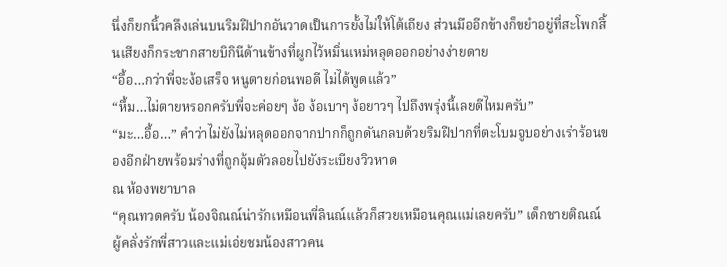นึ่งก็ยกนิ้วคลึงเล่นบนริมฝีปากอันวาดเป็นการยั้งไม่ให้โต้เถียง ส่วนมืออีกข้างก็ขยำอยู่ที่สะโพกสิ้นเสียงก็กระชากสายบิกินีด้านข้างที่ผูกไว้หมิ่นเหม่หลุดออกอย่างง่ายดาย
“อื้อ…กว่าพี่จะง้อเสร็จ หนูตายก่อนพอดี ไม่ได้พูดแล้ว”
“หื้ม…ไม่ตายหรอกครับพี่จะค่อยๆ ง้อ ง้อเบาๆ ง้อยาวๆ ไปถึงพรุ่งนี้เลยดีไหมครับ”
“มะ…อื้อ…” คำว่าไม่ยังไม่หลุดออกจากปากก็ถูกดันกลบด้วยริมฝีปากที่ตะโบมจูบอย่างเร่าร้อนของอีกฝ่ายพร้อมร่างที่ถูกอุ้มตัวลอยไปยังระเบียงวิวหาด
ณ ห้องพยาบาล
“คุณทวดครับ น้องจิณณ์น่ารักเหมือนพี่ลินณ์แล้วก็สวยเหมือนคุณแม่เลยครับ” เด็กชายติณณ์ผู้คลั่งรักพี่สาวและแม่เอ่ยชมน้องสาวคน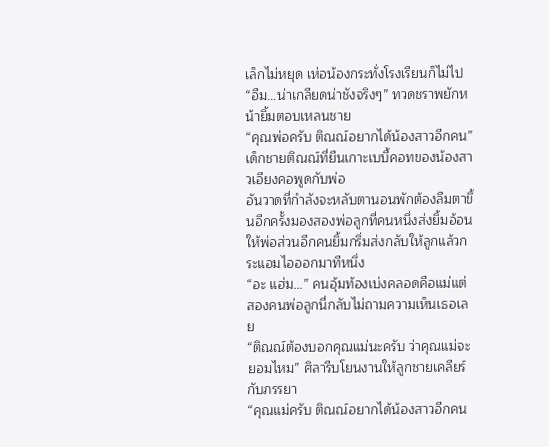เล็กไม่หยุด เห่อน้องกระทั่งโรงเรียนก็ไม่ไป
“อืม…น่าเกลียดน่าชังจริงๆ” ทวดชราพยักหน้ายิ้มตอบเหลนชาย
“คุณพ่อครับ ติณณ์อยากได้น้องสาวอีกคน” เด็กชายติณณ์ที่ยืนเกาะเบบี้คอทของน้องสาวเอียงคอพูดกับพ่อ
อันวาดที่กำลังจะหลับตานอนพักต้องลืมตาขึ้นอีกครั้งมองสองพ่อลูกที่คนหนึ่งส่งยิ้มอ้อนให้พ่อส่วนอีกคนยิ้มกริ่มส่งกลับให้ลูกแล้วกระแอมไอออกมาทีหนึ่ง
“อะ แฮ่ม…” คนอุ้มท้องเบ่งคลอดคือแม่แต่สองคนพ่อลูกนี่กลับไม่ถามความเห็นเธอเลย
“ติณณ์ต้องบอกคุณแม่นะครับ ว่าคุณแม่จะยอมไหม” ศิลารีบโยนงานให้ลูกชายเคลียร์กับภรรยา
“คุณแม่ครับ ติณณ์อยากได้น้องสาวอีกคน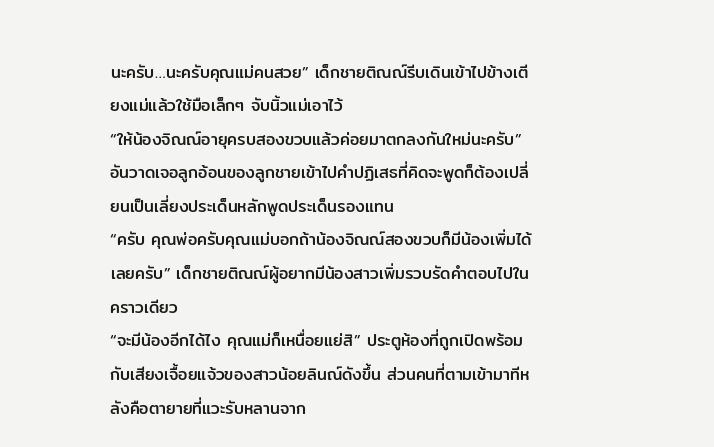นะครับ…นะครับคุณแม่คนสวย” เด็กชายติณณ์รีบเดินเข้าไปข้างเตียงแม่แล้วใช้มือเล็กๆ จับนิ้วแม่เอาไว้
“ให้น้องจิณณ์อายุครบสองขวบแล้วค่อยมาตกลงกันใหม่นะครับ” อันวาดเจอลูกอ้อนของลูกชายเข้าไปคำปฏิเสธที่คิดจะพูดก็ต้องเปลี่ยนเป็นเลี่ยงประเด็นหลักพูดประเด็นรองแทน
“ครับ คุณพ่อครับคุณแม่บอกถ้าน้องจิณณ์สองขวบก็มีน้องเพิ่มได้เลยครับ” เด็กชายติณณ์ผู้อยากมีน้องสาวเพิ่มรวบรัดคำตอบไปในคราวเดียว
“จะมีน้องอีกได้ไง คุณแม่ก็เหนื่อยแย่สิ” ประตูห้องที่ถูกเปิดพร้อมกับเสียงเจื้อยแจ้วของสาวน้อยลินณ์ดังขึ้น ส่วนคนที่ตามเข้ามาทีหลังคือตายายที่แวะรับหลานจาก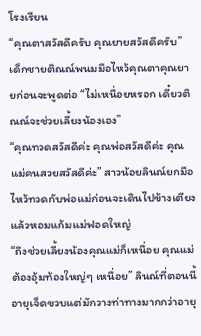โรงเรียน
“คุณตาสวัสดีครับ คุณยายสวัสดีครับ” เด็กชายติณณ์พนมมือไหว้คุณตาคุณยายก่อนจะพูดต่อ “ไม่เหนื่อยหรอก เดี๋ยวติณณ์จะช่วยเลี้ยงน้องเอง”
“คุณทวดสวัสดีค่ะ คุณพ่อสวัสดีค่ะ คุณแม่คนสวยสวัสดีค่ะ” สาวน้อยลินณ์ยกมือไหว้ทวดกับพ่อแม่ก่อนจะเดินไปข้างเตียงแล้วหอมแก้มแม่ฟอดใหญ่
“ถึงช่วยเลี้ยงน้องคุณแม่ก็เหนื่อย คุณแม่ต้องอุ้มท้องใหญ่ๆ เหนื่อย” ลินณ์ที่ตอนนี้อายุเจ็ดขวบแต่มักวางท่าทางมากกว่าอายุ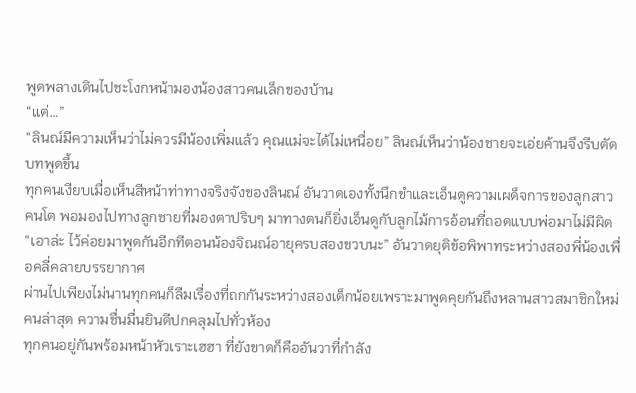พูดพลางเดินไปชะโงกหน้ามองน้องสาวคนเล็กของบ้าน
“แต่…”
“ลินณ์มีความเห็นว่าไม่ควรมีน้องเพิ่มแล้ว คุณแม่จะได้ไม่เหนื่อย” ลินณ์เห็นว่าน้องชายจะเอ่ยค้านจึงรีบตัดบทพูดขึ้น
ทุกคนเงียบเมื่อเห็นสีหน้าท่าทางจริงจังของลินณ์ อันวาดเองทั้งนึกขำและเอ็นดูความเผด็จการของลูกสาวคนโต พอมองไปทางลูกชายที่มองตาปริบๆ มาทางตนก็ยิ่งเอ็นดูกับลูกไม้การอ้อนที่ถอดแบบพ่อมาไม่มีผิด
“เอาล่ะ ไว้ค่อยมาพูดกันอีกทีตอนน้องจิณณ์อายุครบสองขวบนะ” อันวาดยุติข้อพิพาทระหว่างสองพี่น้องเพื่อคลี่คลายบรรยากาศ
ผ่านไปเพียงไม่นานทุกคนก็ลืมเรื่องที่ถกกันระหว่างสองเด็กน้อยเพราะมาพูดคุยกันถึงหลานสาวสมาชิกใหม่คนล่าสุด ความชื่นมื่นยินดีปกคลุมไปทั่วห้อง
ทุกคนอยู่กันพร้อมหน้าหัวเราะเฮฮา ที่ยังขาดก็คืออันวาที่กำลัง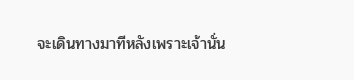จะเดินทางมาทีหลังเพราะเจ้านั่น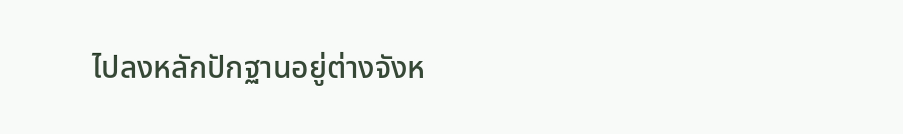ไปลงหลักปักฐานอยู่ต่างจังห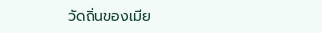วัดถิ่นของเมีย